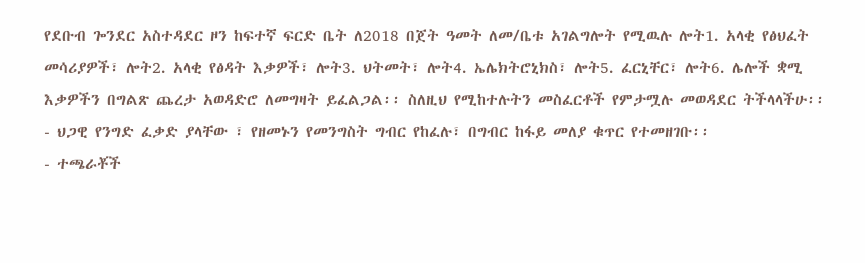የደቡብ ጐንደር አስተዳደር ዞን ከፍተኛ ፍርድ ቤት ለ2018 በጀት ዓመት ለመ/ቤቱ አገልግሎት የሚዉሉ ሎት1. አላቂ የፅህፈት መሳሪያዎች፣ ሎት2. አላቂ የፅዳት እቃዎች፣ ሎት3. ህትመት፣ ሎት4. ኤሌክትሮኒክስ፣ ሎት5. ፈርኒቸር፣ ሎት6. ሌሎች ቋሚ እቃዎችን በግልጽ ጨረታ አወዳድሮ ለመግዛት ይፈልጋል፡፡ ስለዚህ የሚከተሉትን መስፈርቶች የምታሟሉ መወዳደር ትችላላችሁ፡፡
- ህጋዊ የንግድ ፈቃድ ያላቸው ፣ የዘመኑን የመንግስት ግብር የከፈሉ፣ በግብር ከፋይ መለያ ቁጥር የተመዘገቡ፡፡
- ተጫራቾች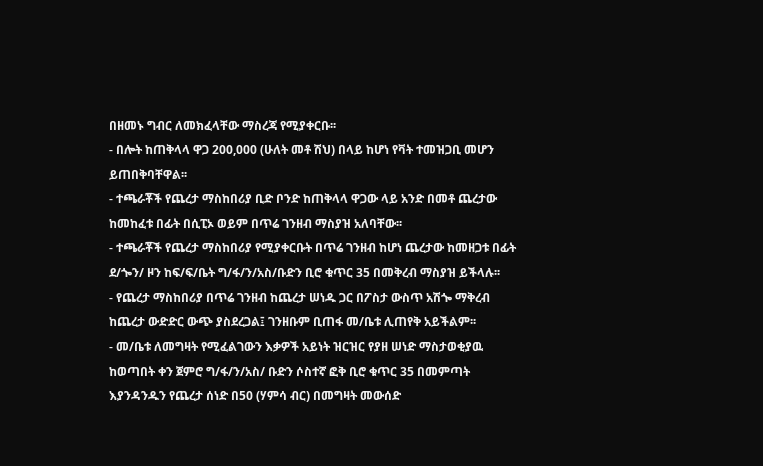በዘመኑ ግብር ለመክፈላቸው ማስረጃ የሚያቀርቡ፡፡
- በሎት ከጠቅላላ ዋጋ 200,000 (ሁለት መቶ ሽህ) በላይ ከሆነ የቫት ተመዝጋቢ መሆን ይጠበቅባቸዋል፡፡
- ተጫራቾች የጨረታ ማስከበሪያ ቢድ ቦንድ ከጠቅላላ ዋጋው ላይ አንድ በመቶ ጨረታው ከመከፈቱ በፊት በሲፒኦ ወይም በጥሬ ገንዘብ ማስያዝ አለባቸው፡፡
- ተጫራቾች የጨረታ ማስከበሪያ የሚያቀርቡት በጥሬ ገንዘብ ከሆነ ጨረታው ከመዘጋቱ በፊት ደ/ጐን/ ዞን ከፍ/ፍ/ቤት ግ/ፋ/ን/አስ/ቡድን ቢሮ ቁጥር 35 በመቅረብ ማስያዝ ይችላሉ፡፡
- የጨረታ ማስከበሪያ በጥሬ ገንዘብ ከጨረታ ሠነዱ ጋር በፖስታ ውስጥ አሽጐ ማቅረብ ከጨረታ ውድድር ውጭ ያስደረጋል፤ ገንዘቡም ቢጠፋ መ/ቤቱ ሊጠየቅ አይችልም፡፡
- መ/ቤቱ ለመግዛት የሚፈልገውን እቃዎች አይነት ዝርዝር የያዘ ሠነድ ማስታወቂያዉ ከወጣበት ቀን ጀምሮ ግ/ፋ/ን/አስ/ ቡድን ሶስተኛ ፎቅ ቢሮ ቁጥር 35 በመምጣት እያንዳንዱን የጨረታ ሰነድ በ50 (ሃምሳ ብር) በመግዛት መውሰድ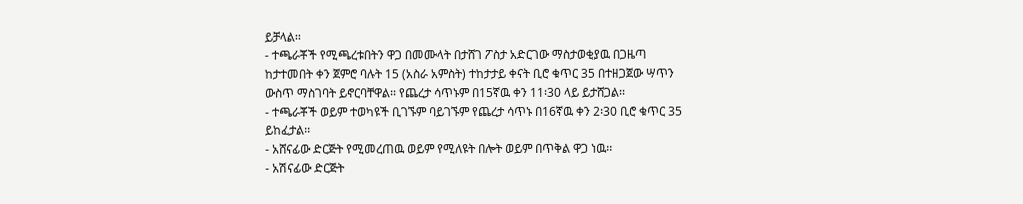ይቻላል፡፡
- ተጫራቾች የሚጫረቱበትን ዋጋ በመሙላት በታሸገ ፖስታ አድርገው ማስታወቂያዉ በጋዜጣ ከታተመበት ቀን ጀምሮ ባሉት 15 (አስራ አምስት) ተከታታይ ቀናት ቢሮ ቁጥር 35 በተዘጋጀው ሣጥን ውስጥ ማስገባት ይኖርባቸዋል፡፡ የጨረታ ሳጥኑም በ15ኛዉ ቀን 11፡30 ላይ ይታሸጋል፡፡
- ተጫራቾች ወይም ተወካዩች ቢገኙም ባይገኙም የጨረታ ሳጥኑ በ16ኛዉ ቀን 2፡30 ቢሮ ቁጥር 35 ይከፈታል፡፡
- አሸናፊው ድርጅት የሚመረጠዉ ወይም የሚለዩት በሎት ወይም በጥቅል ዋጋ ነዉ፡፡
- አሽናፊው ድርጅት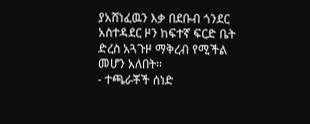ያአሸነፈዉን እቃ በደቡብ ጎንደር አስተዳደር ዞን ከፍተኛ ፍርድ ቤት ድረስ አጓጉዞ ማቅረብ የሚችል መሆን አለበት፡፡
- ተጫራቾች ሰነድ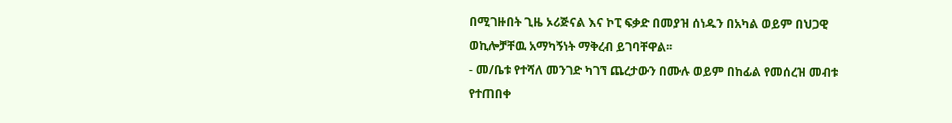በሚገዙበት ጊዜ ኦሪጅናል እና ኮፒ ፍቃድ በመያዝ ሰነዱን በአካል ወይም በህጋዊ ወኪሎቻቸዉ አማካኝነት ማቅረብ ይገባቸዋል፡፡
- መ/ቤቱ የተሻለ መንገድ ካገኘ ጨረታውን በሙሉ ወይም በከፊል የመሰረዝ መብቱ የተጠበቀ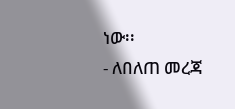ነው፡፡
- ለበለጠ መረጃ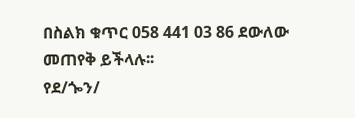በስልክ ቁጥር 058 441 03 86 ደውለው መጠየቅ ይችላሉ፡፡
የደ/ጐን/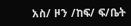አስ/ ዞን /ከፍ/ ፍ/ቤት